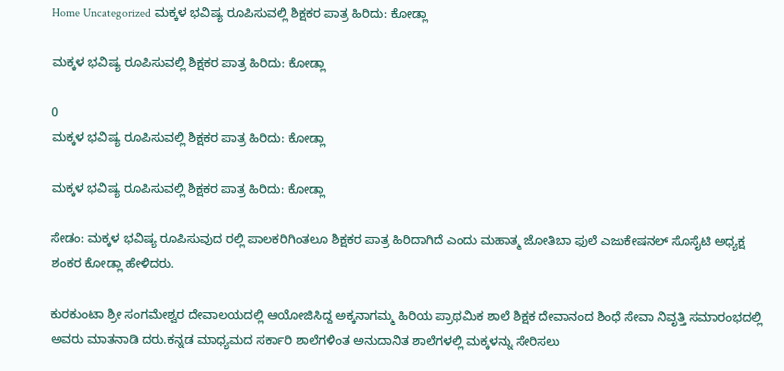Home Uncategorized ಮಕ್ಕಳ ಭವಿಷ್ಯ ರೂಪಿಸುವಲ್ಲಿ ಶಿಕ್ಷಕರ ಪಾತ್ರ ಹಿರಿದು: ಕೋಡ್ಲಾ

ಮಕ್ಕಳ ಭವಿಷ್ಯ ರೂಪಿಸುವಲ್ಲಿ ಶಿಕ್ಷಕರ ಪಾತ್ರ ಹಿರಿದು: ಕೋಡ್ಲಾ

0
ಮಕ್ಕಳ ಭವಿಷ್ಯ ರೂಪಿಸುವಲ್ಲಿ ಶಿಕ್ಷಕರ ಪಾತ್ರ ಹಿರಿದು: ಕೋಡ್ಲಾ

ಮಕ್ಕಳ ಭವಿಷ್ಯ ರೂಪಿಸುವಲ್ಲಿ ಶಿಕ್ಷಕರ ಪಾತ್ರ ಹಿರಿದು: ಕೋಡ್ಲಾ

ಸೇಡಂ: ಮಕ್ಕಳ ಭವಿಷ್ಯ ರೂಪಿಸುವುದ ರಲ್ಲಿ ಪಾಲಕರಿಗಿಂತಲೂ ಶಿಕ್ಷಕರ ಪಾತ್ರ ಹಿರಿದಾಗಿದೆ ಎಂದು ಮಹಾತ್ಮ ಜೋತಿಬಾ ಫುಲೆ ಎಜುಕೇಷನಲ್ ಸೊಸೈಟಿ ಅಧ್ಯಕ್ಷ ಶಂಕರ ಕೋಡ್ಲಾ ಹೇಳಿದರು.

ಕುರಕುಂಟಾ ಶ್ರೀ ಸಂಗಮೇಶ್ವರ ದೇವಾಲಯದಲ್ಲಿ ಆಯೋಜಿಸಿದ್ದ ಅಕ್ಕನಾಗಮ್ಮ ಹಿರಿಯ ಪ್ರಾಥಮಿಕ ಶಾಲೆ ಶಿಕ್ಷಕ ದೇವಾನಂದ ಶಿಂಧೆ ಸೇವಾ ನಿವೃತ್ತಿ ಸಮಾರಂಭದಲ್ಲಿ ಅವರು ಮಾತನಾಡಿ ದರು.ಕನ್ನಡ ಮಾಧ್ಯಮದ ಸರ್ಕಾರಿ ಶಾಲೆಗಳಿಂತ ಅನುದಾನಿತ ಶಾಲೆಗಳಲ್ಲಿ ಮಕ್ಕಳನ್ನು ಸೇರಿಸಲು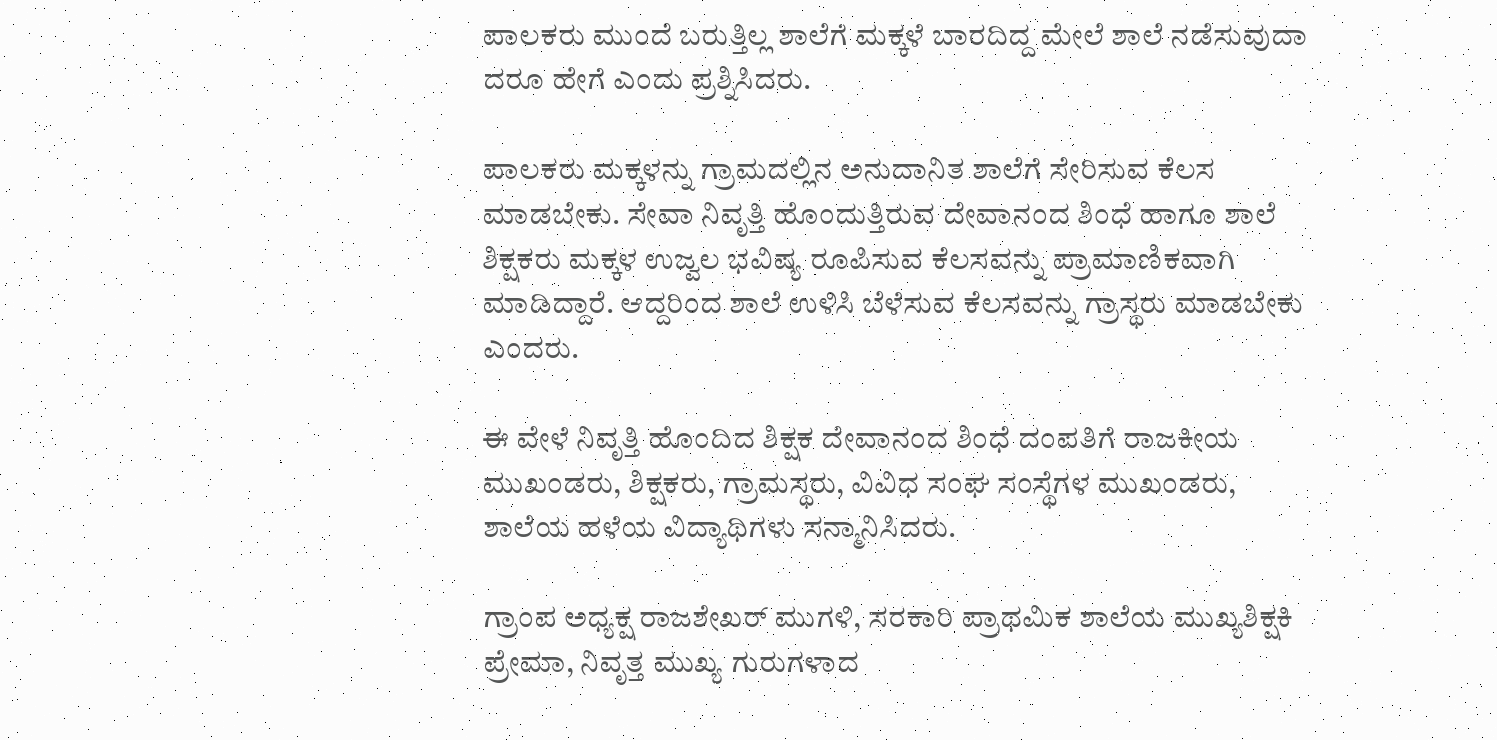ಪಾಲಕರು ಮುಂದೆ ಬರುತ್ತಿಲ್ಲ ಶಾಲೆಗೆ ಮಕ್ಕಳೆ ಬಾರದಿದ್ದ ಮೇಲೆ ಶಾಲೆ ನಡೆಸುವುದಾ ದರೂ ಹೇಗೆ ಎಂದು ಪ್ರಶ್ನಿಸಿದರು.

ಪಾಲಕರು ಮಕ್ಕಳನ್ನು ಗ್ರಾಮದಲ್ಲಿನ ಅನುದಾನಿತ ಶಾಲೆಗೆ ಸೇರಿಸುವ ಕೆಲಸ ಮಾಡಬೇಕು. ಸೇವಾ ನಿವೃತ್ತಿ ಹೊಂದುತ್ತಿರುವ ದೇವಾನಂದ ಶಿಂಧೆ ಹಾಗೂ ಶಾಲೆ ಶಿಕ್ಷಕರು ಮಕ್ಕಳ ಉಜ್ವಲ ಭವಿಷ್ಯ ರೂಪಿಸುವ ಕೆಲಸವನ್ನು ಪ್ರಾಮಾಣಿಕವಾಗಿ ಮಾಡಿದ್ದಾರೆ. ಆದ್ದರಿಂದ ಶಾಲೆ ಉಳಿಸಿ ಬೆಳೆಸುವ ಕೆಲಸವನ್ನು ಗ್ರಾಸ್ಥರು ಮಾಡಬೇಕು ಎಂದರು.

ಈ ವೇಳೆ ನಿವೃತ್ತಿ ಹೊಂದಿದ ಶಿಕ್ಷಕ ದೇವಾನಂದ ಶಿಂಧೆ ದಂಪತಿಗೆ ರಾಜಕೀಯ ಮುಖಂಡರು, ಶಿಕ್ಷಕರು, ಗ್ರಾಮಸ್ಥರು, ವಿವಿಧ ಸಂಘ ಸಂಸ್ಥೆಗಳ ಮುಖಂಡರು, ಶಾಲೆಯ ಹಳೆಯ ವಿದ್ಯಾಥಿಗಳು ಸನ್ಮಾನಿಸಿದರು.

ಗ್ರಾಂಪ ಅಧ್ಯಕ್ಷ ರಾಜಶೇಖರ್ ಮುಗಳಿ, ಸರಕಾರಿ ಪ್ರಾಥಮಿಕ ಶಾಲೆಯ ಮುಖ್ಯಶಿಕ್ಷಕಿ ಪ್ರೇಮಾ, ನಿವೃತ್ತ ಮುಖ್ಯ ಗುರುಗಳಾದ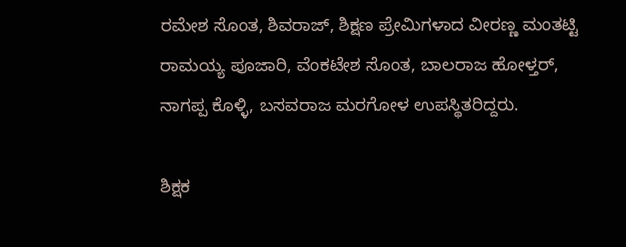ರಮೇಶ ಸೊಂತ, ಶಿವರಾಜ್, ಶಿಕ್ಷಣ ಪ್ರೇಮಿಗಳಾದ ವೀರಣ್ಣ ಮಂತಟ್ಟಿ ರಾಮಯ್ಯ ಪೂಜಾರಿ, ವೆಂಕಟೇಶ ಸೊಂತ, ಬಾಲರಾಜ ಹೋಳ್ತರ್‌, ನಾಗಪ್ಪ ಕೊಳ್ಳಿ, ಬಸವರಾಜ ಮರಗೋಳ ಉಪಸ್ಥಿತರಿದ್ದರು.

ಶಿಕ್ಷಕ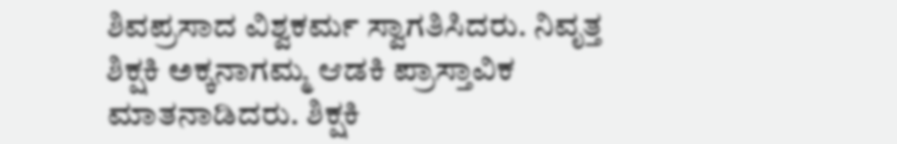ಶಿವಪ್ರಸಾದ ವಿಶ್ವಕರ್ಮ ಸ್ವಾಗತಿಸಿದರು. ನಿವೃತ್ತ ಶಿಕ್ಷಕಿ ಅಕ್ಕನಾಗಮ್ಮ ಆಡಕಿ ಪ್ರಾಸ್ತಾವಿಕ ಮಾತನಾಡಿದರು. ಶಿಕ್ಷಕಿ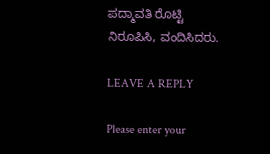ಪದ್ಮಾವತಿ ರೊಟ್ಟಿ ನಿರೂಪಿಸಿ, ವಂದಿಸಿದರು.

LEAVE A REPLY

Please enter your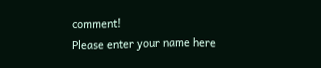comment!
Please enter your name here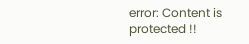error: Content is protected !!